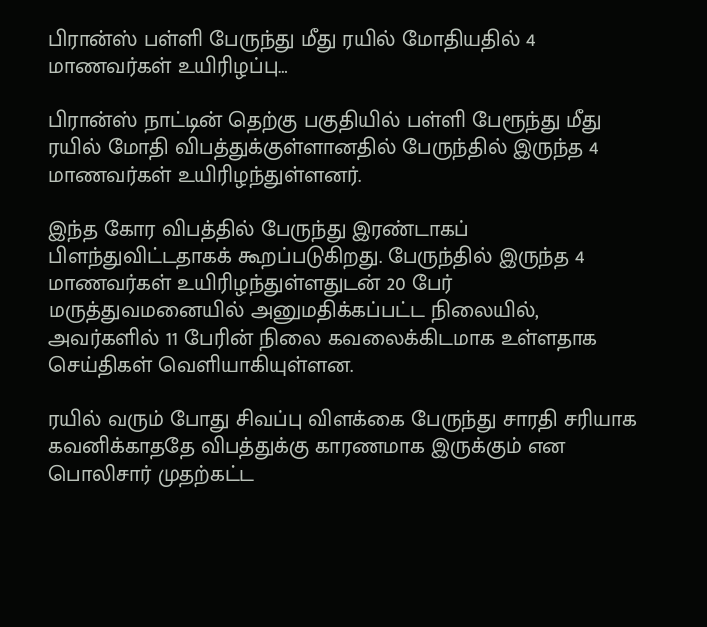பிரான்ஸ் பள்ளி பேருந்து மீது ரயில் மோதியதில் 4 மாணவர்கள் உயிரிழப்பு…

பிரான்ஸ் நாட்டின் தெற்கு பகுதியில் பள்ளி பேரூந்து மீது ரயில் மோதி விபத்துக்குள்ளானதில் பேருந்தில் இருந்த 4 மாணவர்கள் உயிரிழந்துள்ளனர்.

இந்த கோர விபத்தில் பேருந்து இரண்டாகப் பிளந்துவிட்டதாகக் கூறப்படுகிறது. பேருந்தில் இருந்த 4 மாணவர்கள் உயிரிழந்துள்ளதுடன் 20 பேர் மருத்துவமனையில் அனுமதிக்கப்பட்ட நிலையில், அவர்களில் 11 பேரின் நிலை கவலைக்கிடமாக உள்ளதாக செய்திகள் வெளியாகியுள்ளன.

ரயில் வரும் போது சிவப்பு விளக்கை பேருந்து சாரதி சரியாக கவனிக்காததே விபத்துக்கு காரணமாக இருக்கும் என பொலிசார் முதற்கட்ட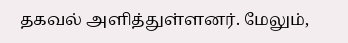தகவல் அளித்துள்ளனர். மேலும்,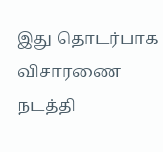இது தொடர்பாக விசாரணை நடத்தி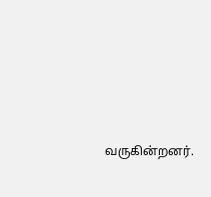வருகின்றனர்.